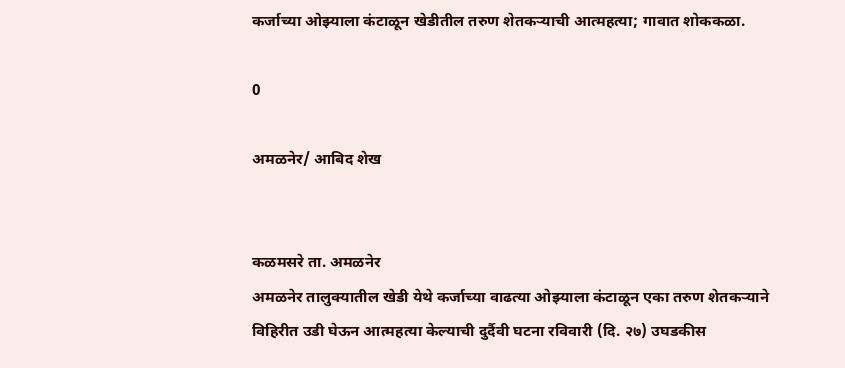कर्जाच्या ओझ्याला कंटाळून खेडीतील तरुण शेतकऱ्याची आत्महत्या; गावात शोककळा.

0

अमळनेर/ आबिद शेख


कळमसरे ता. अमळनेर
अमळनेर तालुक्यातील खेडी येथे कर्जाच्या वाढत्या ओझ्याला कंटाळून एका तरुण शेतकऱ्याने विहिरीत उडी घेऊन आत्महत्या केल्याची दुर्दैवी घटना रविवारी (दि. २७) उघडकीस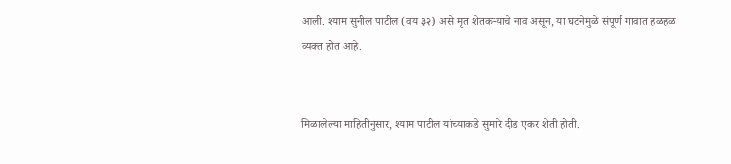आली. श्याम सुनील पाटील (वय ३२) असे मृत शेतकऱ्याचे नाव असून, या घटनेमुळे संपूर्ण गावात हळहळ व्यक्त होत आहे.


मिळालेल्या माहितीनुसार, श्याम पाटील यांच्याकडे सुमारे दीड एकर शेती होती.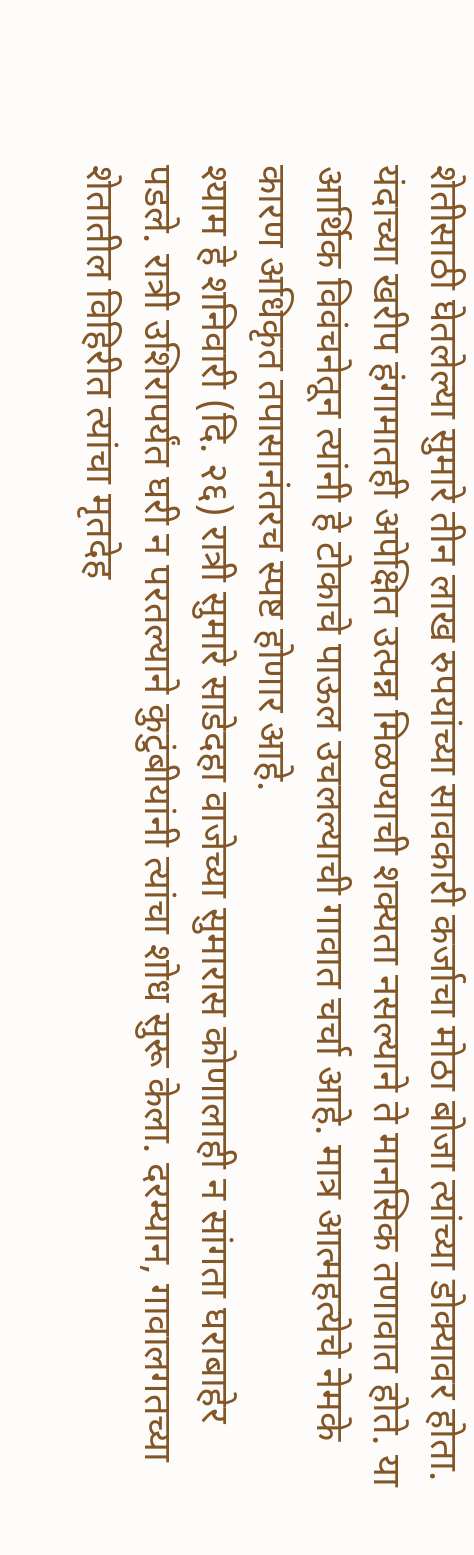शेतीसाठी घेतलेल्या सुमारे तीन लाख रुपयांच्या सावकारी कर्जाचा मोठा बोजा त्यांच्या डोक्यावर होता. यंदाच्या खरीप हंगामातही अपेक्षित उत्पन्न मिळण्याची शक्यता नसल्याने ते मानसिक तणावात होते. या आर्थिक विवंचनेतून त्यांनी हे टोकाचे पाऊल उचलल्याची गावात चर्चा आहे. मात्र आत्महत्येचे नेमके कारण अधिकृत तपासानंतरच स्पष्ट होणार आहे.
श्याम हे शनिवारी (दि. २६) रात्री सुमारे साडेदहा वाजेच्या सुमारास कोणालाही न सांगता घराबाहेर पडले. रात्री उशिरापर्यंत घरी न परतल्याने कुटुंबीयांनी त्यांचा शोध सुरू केला. दरम्यान, गावालगतच्या शेतातील विहिरीत त्यांचा मृतदेह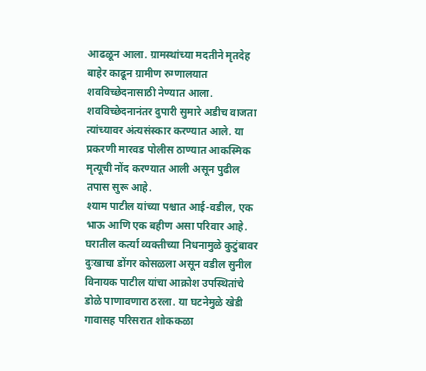आढळून आला. ग्रामस्थांच्या मदतीने मृतदेह बाहेर काढून ग्रामीण रुग्णालयात शवविच्छेदनासाठी नेण्यात आला.
शवविच्छेदनानंतर दुपारी सुमारे अडीच वाजता त्यांच्यावर अंत्यसंस्कार करण्यात आले. या प्रकरणी मारवड पोलीस ठाण्यात आकस्मिक मृत्यूची नोंद करण्यात आली असून पुढील तपास सुरू आहे.
श्याम पाटील यांच्या पश्चात आई-वडील, एक भाऊ आणि एक बहीण असा परिवार आहे. घरातील कर्त्या व्यक्तीच्या निधनामुळे कुटुंबावर दुःखाचा डोंगर कोसळला असून वडील सुनील विनायक पाटील यांचा आक्रोश उपस्थितांचे डोळे पाणावणारा ठरला. या घटनेमुळे खेडी गावासह परिसरात शोककळा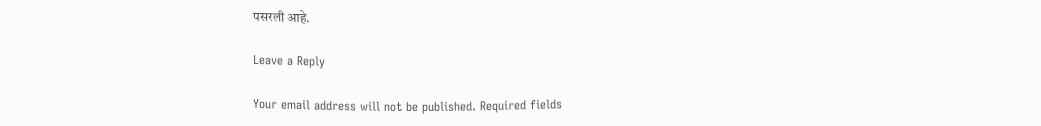पसरली आहे.

Leave a Reply

Your email address will not be published. Required fields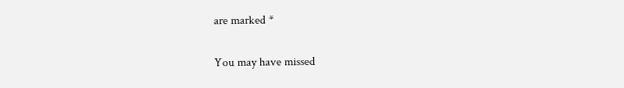are marked *

You may have missed